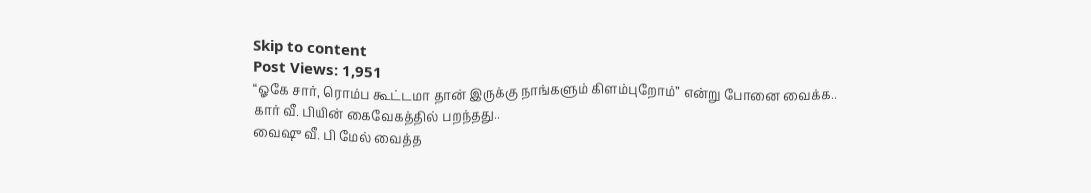Skip to content
Post Views: 1,951
“ஓகே சார், ரொம்ப கூட்டமா தான் இருக்கு நாங்களும் கிளம்புறோம்” என்று போனை வைக்க..
கார் வீ. பியின் கைவேகத்தில் பறந்தது..
வைஷு வீ. பி மேல் வைத்த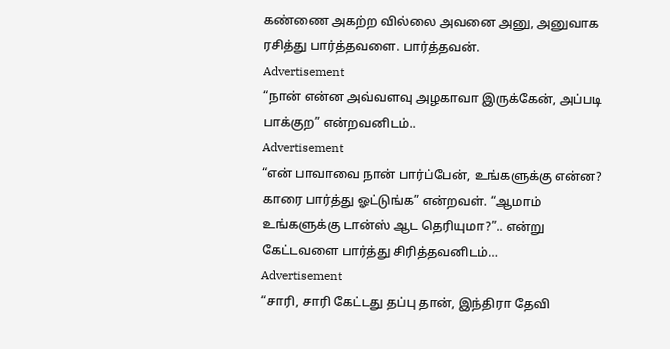கண்ணை அகற்ற வில்லை அவனை அனு, அனுவாக ரசித்து பார்த்தவளை. பார்த்தவன்.
Advertisement
“நான் என்ன அவ்வளவு அழகாவா இருக்கேன், அப்படி பாக்குற” என்றவனிடம்..
Advertisement
“என் பாவாவை நான் பார்ப்பேன், உங்களுக்கு என்ன? காரை பார்த்து ஓட்டுங்க” என்றவள். “ஆமாம் உங்களுக்கு டான்ஸ் ஆட தெரியுமா?”.. என்று கேட்டவளை பார்த்து சிரித்தவனிடம்…
Advertisement
“சாரி, சாரி கேட்டது தப்பு தான், இந்திரா தேவி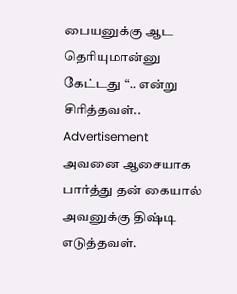பையனுக்கு ஆட தெரியுமான்னு கேட்டது “.. என்று சிரித்தவள்..
Advertisement
அவனை ஆசையாக பார்த்து தன் கையால் அவனுக்கு திஷ்டி எடுத்தவள்.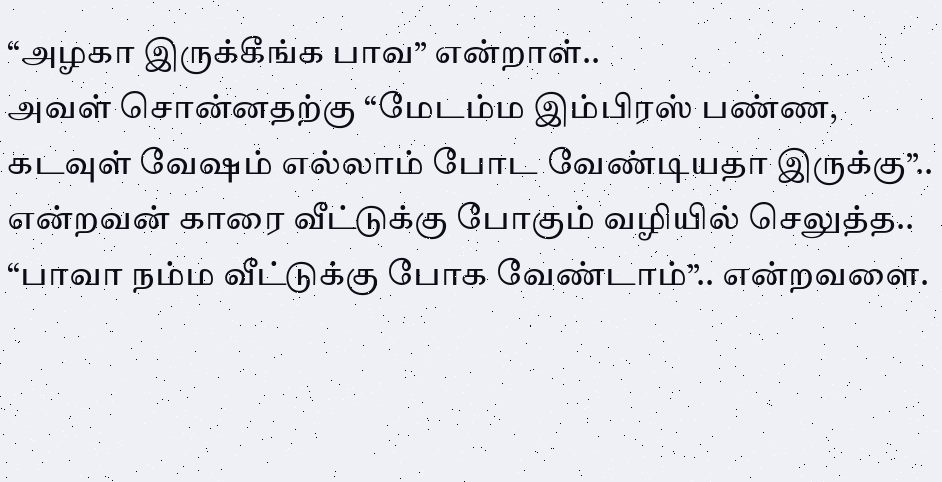“அழகா இருக்கீங்க பாவ” என்றாள்..
அவள் சொன்னதற்கு “மேடம்ம இம்பிரஸ் பண்ண, கடவுள் வேஷம் எல்லாம் போட வேண்டியதா இருக்கு”.. என்றவன் காரை வீட்டுக்கு போகும் வழியில் செலுத்த..
“பாவா நம்ம வீட்டுக்கு போக வேண்டாம்”.. என்றவளை.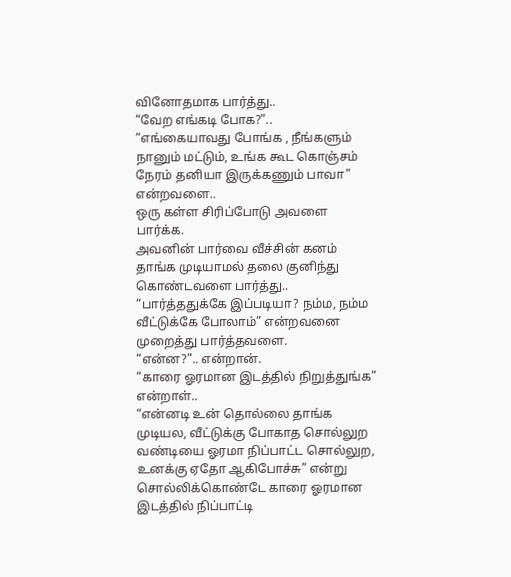வினோதமாக பார்த்து..
“வேற எங்கடி போக?”..
“எங்கையாவது போங்க , நீங்களும் நானும் மட்டும், உங்க கூட கொஞ்சம் நேரம் தனியா இருக்கணும் பாவா” என்றவளை..
ஒரு கள்ள சிரிப்போடு அவளை பார்க்க.
அவனின் பார்வை வீச்சின் கனம் தாங்க முடியாமல் தலை குனிந்து கொண்டவளை பார்த்து..
“பார்த்ததுக்கே இப்படியா? நம்ம, நம்ம வீட்டுக்கே போலாம்” என்றவனை முறைத்து பார்த்தவளை.
“என்ன?”.. என்றான்.
“காரை ஓரமான இடத்தில் நிறுத்துங்க” என்றாள்..
“என்னடி உன் தொல்லை தாங்க முடியல, வீட்டுக்கு போகாத சொல்லுற வண்டியை ஓரமா நிப்பாட்ட சொல்லுற, உனக்கு ஏதோ ஆகிபோச்சு” என்று சொல்லிக்கொண்டே காரை ஓரமான இடத்தில் நிப்பாட்டி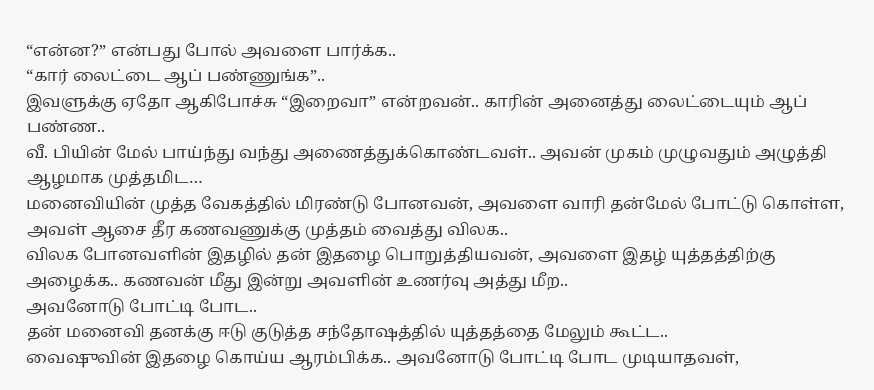“என்ன?” என்பது போல் அவளை பார்க்க..
“கார் லைட்டை ஆப் பண்ணுங்க”..
இவளுக்கு ஏதோ ஆகிபோச்சு “இறைவா” என்றவன்.. காரின் அனைத்து லைட்டையும் ஆப் பண்ண..
வீ. பியின் மேல் பாய்ந்து வந்து அணைத்துக்கொண்டவள்.. அவன் முகம் முழுவதும் அழுத்தி ஆழமாக முத்தமிட…
மனைவியின் முத்த வேகத்தில் மிரண்டு போனவன், அவளை வாரி தன்மேல் போட்டு கொள்ள, அவள் ஆசை தீர கணவணுக்கு முத்தம் வைத்து விலக..
விலக போனவளின் இதழில் தன் இதழை பொறுத்தியவன், அவளை இதழ் யுத்தத்திற்கு அழைக்க.. கணவன் மீது இன்று அவளின் உணர்வு அத்து மீற..
அவனோடு போட்டி போட..
தன் மனைவி தனக்கு ஈடு குடுத்த சந்தோஷத்தில் யுத்தத்தை மேலும் கூட்ட..
வைஷுவின் இதழை கொய்ய ஆரம்பிக்க.. அவனோடு போட்டி போட முடியாதவள்,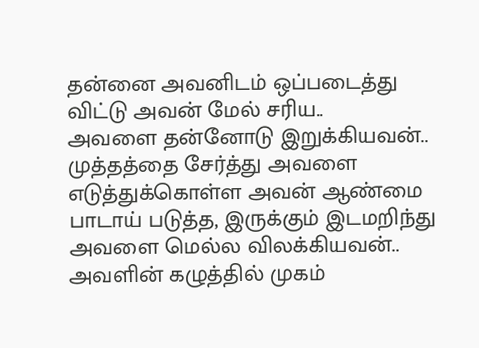தன்னை அவனிடம் ஒப்படைத்து விட்டு அவன் மேல் சரிய..
அவளை தன்னோடு இறுக்கியவன்.. முத்தத்தை சேர்த்து அவளை எடுத்துக்கொள்ள அவன் ஆண்மை பாடாய் படுத்த, இருக்கும் இடமறிந்து அவளை மெல்ல விலக்கியவன்..
அவளின் கழுத்தில் முகம்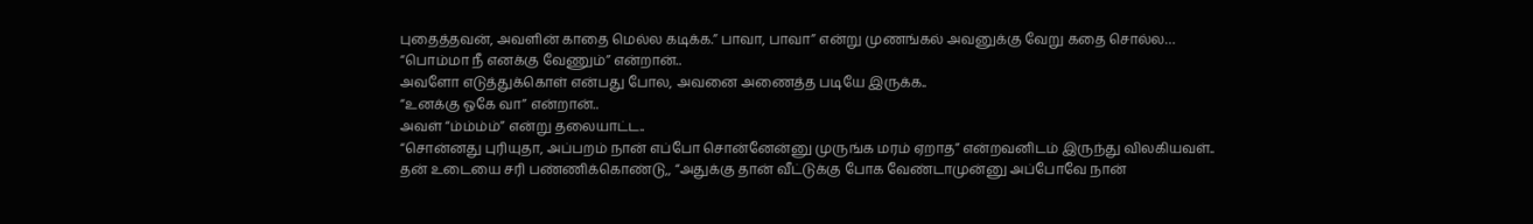புதைத்தவன், அவளின் காதை மெல்ல கடிக்க.” பாவா, பாவா” என்று முணங்கல் அவனுக்கு வேறு கதை சொல்ல…
“பொம்மா நீ எனக்கு வேணும்” என்றான்..
அவளோ எடுத்துக்கொள் என்பது போல, அவனை அணைத்த படியே இருக்க..
“உனக்கு ஓகே வா” என்றான்..
அவள் “ம்ம்ம்ம்” என்று தலையாட்ட..
“சொன்னது புரியுதா, அப்பறம் நான் எப்போ சொன்னேன்னு முருங்க மரம் ஏறாத” என்றவனிடம் இருந்து விலகியவள்..
தன் உடையை சரி பண்ணிக்கொண்டு,, “அதுக்கு தான் வீட்டுக்கு போக வேண்டாமுன்னு அப்போவே நான்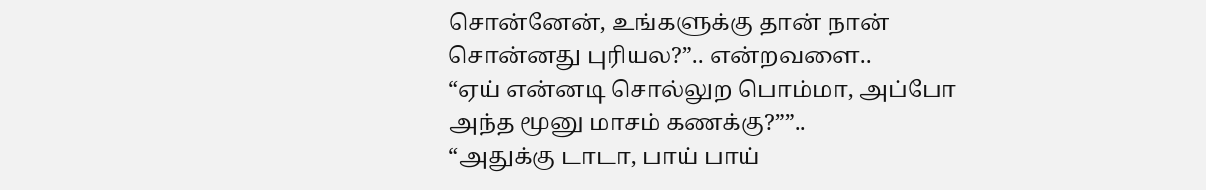சொன்னேன், உங்களுக்கு தான் நான் சொன்னது புரியல?”.. என்றவளை..
“ஏய் என்னடி சொல்லுற பொம்மா, அப்போ அந்த மூனு மாசம் கணக்கு?””..
“அதுக்கு டாடா, பாய் பாய்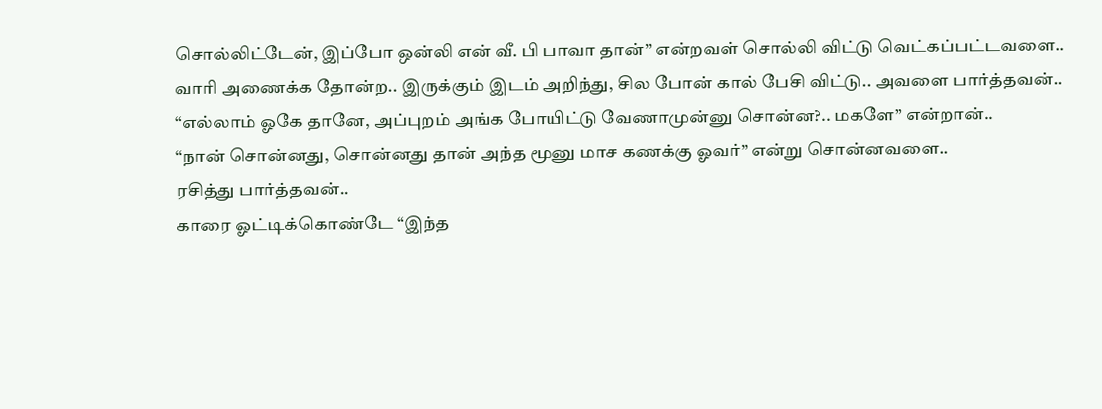சொல்லிட்டேன், இப்போ ஒன்லி என் வீ. பி பாவா தான்” என்றவள் சொல்லி விட்டு வெட்கப்பட்டவளை..
வாரி அணைக்க தோன்ற.. இருக்கும் இடம் அறிந்து, சில போன் கால் பேசி விட்டு.. அவளை பார்த்தவன்..
“எல்லாம் ஓகே தானே, அப்புறம் அங்க போயிட்டு வேணாமுன்னு சொன்ன?.. மகளே” என்றான்..
“நான் சொன்னது, சொன்னது தான் அந்த மூனு மாச கணக்கு ஓவர்” என்று சொன்னவளை..
ரசித்து பார்த்தவன்..
காரை ஓட்டிக்கொண்டே “இந்த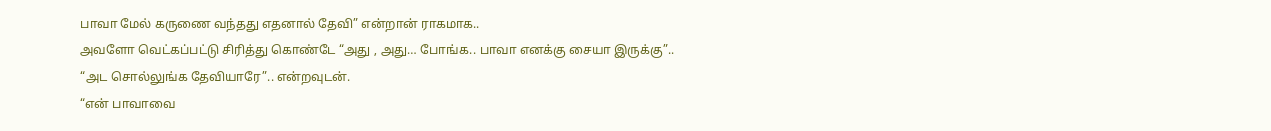பாவா மேல் கருணை வந்தது எதனால் தேவி” என்றான் ராகமாக..
அவளோ வெட்கப்பட்டு சிரித்து கொண்டே “அது , அது… போங்க.. பாவா எனக்கு சையா இருக்கு”..
“அட சொல்லுங்க தேவியாரே”.. என்றவுடன்.
“என் பாவாவை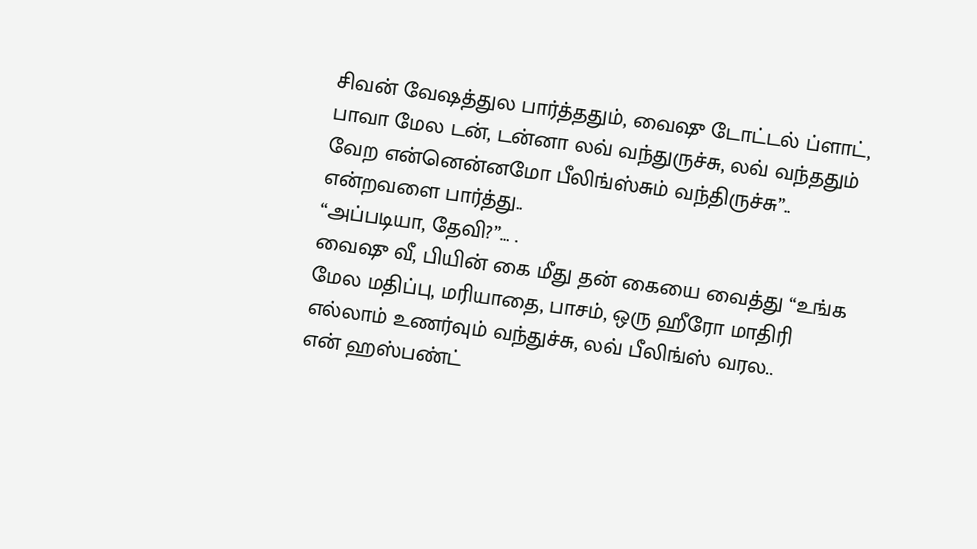சிவன் வேஷத்துல பார்த்ததும், வைஷு டோட்டல் ப்ளாட், பாவா மேல டன், டன்னா லவ் வந்துருச்சு, லவ் வந்ததும் வேற என்னென்னமோ பீலிங்ஸ்சும் வந்திருச்சு”.. என்றவளை பார்த்து..
“அப்படியா, தேவி?”… .
வைஷு வீ, பியின் கை மீது தன் கையை வைத்து “உங்க மேல மதிப்பு, மரியாதை, பாசம், ஒரு ஹீரோ மாதிரி எல்லாம் உணர்வும் வந்துச்சு, லவ் பீலிங்ஸ் வரல..
என் ஹஸ்பண்ட்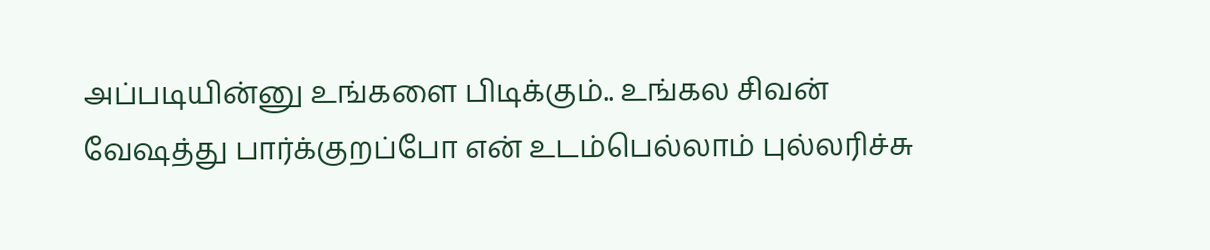அப்படியின்னு உங்களை பிடிக்கும்.. உங்கல சிவன் வேஷத்து பார்க்குறப்போ என் உடம்பெல்லாம் புல்லரிச்சு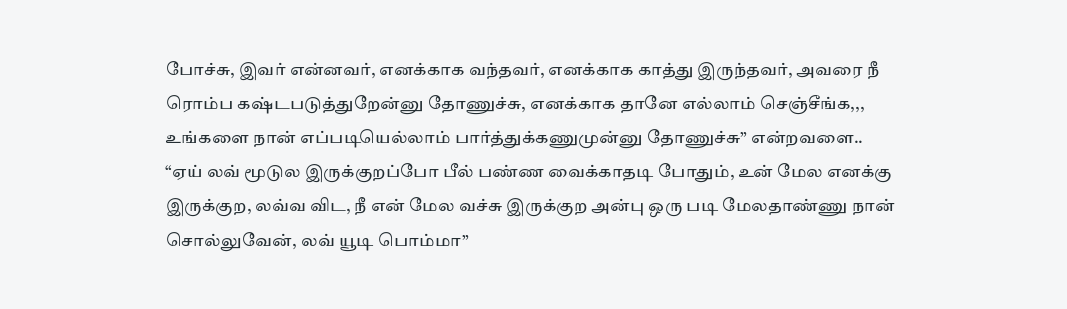போச்சு, இவர் என்னவர், எனக்காக வந்தவர், எனக்காக காத்து இருந்தவர், அவரை நீ ரொம்ப கஷ்டபடுத்துறேன்னு தோணுச்சு, எனக்காக தானே எல்லாம் செஞ்சீங்க,,, உங்களை நான் எப்படியெல்லாம் பார்த்துக்கணுமுன்னு தோணுச்சு” என்றவளை..
“ஏய் லவ் மூடுல இருக்குறப்போ பீல் பண்ண வைக்காதடி போதும், உன் மேல எனக்கு இருக்குற, லவ்வ விட, நீ என் மேல வச்சு இருக்குற அன்பு ஒரு படி மேலதாண்ணு நான் சொல்லுவேன், லவ் யூடி பொம்மா”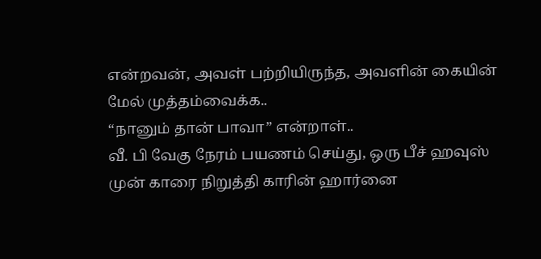என்றவன், அவள் பற்றியிருந்த, அவளின் கையின் மேல் முத்தம்வைக்க..
“நானும் தான் பாவா” என்றாள்..
வீ. பி வேகு நேரம் பயணம் செய்து, ஒரு பீச் ஹவுஸ் முன் காரை நிறுத்தி காரின் ஹார்னை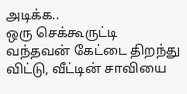அடிக்க..
ஒரு செக்கூருட்டி வந்தவன் கேட்டை திறந்து விட்டு, வீட்டின் சாவியை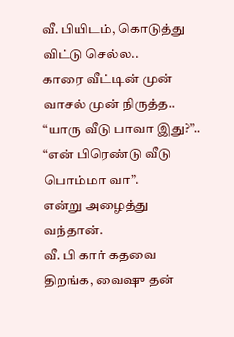வீ. பியிடம், கொடுத்து விட்டு செல்ல..
காரை வீட்டின் முன் வாசல் முன் நிருத்த..
“யாரு வீடு பாவா இது?”..
“என் பிரெண்டு வீடு பொம்மா வா”.
என்று அழைத்து வந்தான்.
வீ. பி கார் கதவை திறங்க, வைஷு தன்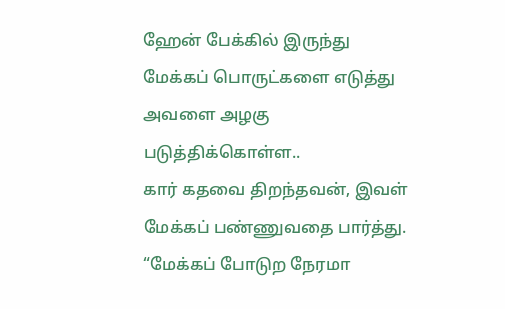ஹேன் பேக்கில் இருந்து மேக்கப் பொருட்களை எடுத்து அவளை அழகு படுத்திக்கொள்ள..
கார் கதவை திறந்தவன், இவள் மேக்கப் பண்ணுவதை பார்த்து. “மேக்கப் போடுற நேரமா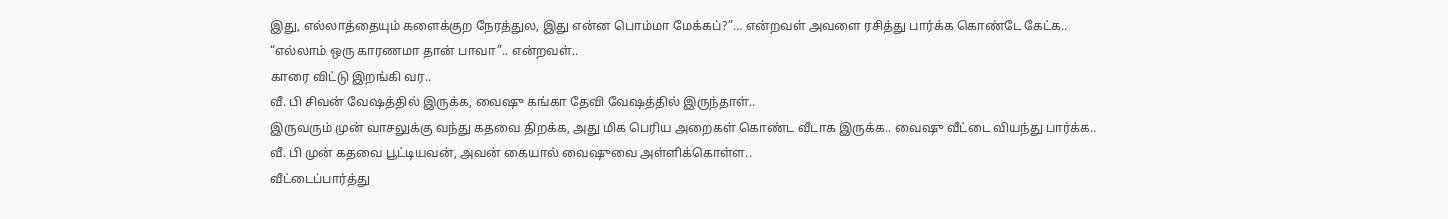இது, எல்லாத்தையும் களைக்குற நேரத்துல, இது என்ன பொம்மா மேக்கப்?”… என்றவள் அவளை ரசித்து பார்க்க கொண்டே கேட்க..
“எல்லாம் ஒரு காரணமா தான் பாவா”.. என்றவள்..
காரை விட்டு இறங்கி வர..
வீ. பி சிவன் வேஷத்தில் இருக்க, வைஷு கங்கா தேவி வேஷத்தில் இருந்தாள்..
இருவரும் முன் வாசலுக்கு வந்து கதவை திறக்க, அது மிக பெரிய அறைகள் கொண்ட வீடாக இருக்க.. வைஷு வீட்டை வியந்து பார்க்க..
வீ. பி முன் கதவை பூட்டியவன், அவன் கையால் வைஷுவை அள்ளிக்கொள்ள..
வீட்டைப்பார்த்து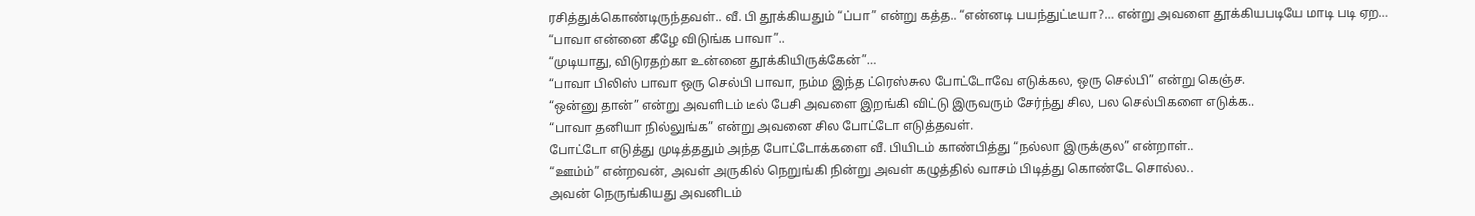ரசித்துக்கொண்டிருந்தவள்.. வீ. பி தூக்கியதும் “ப்பா” என்று கத்த.. “என்னடி பயந்துட்டீயா?… என்று அவளை தூக்கியபடியே மாடி படி ஏற…
“பாவா என்னை கீழே விடுங்க பாவா”..
“முடியாது, விடுரதற்கா உன்னை தூக்கியிருக்கேன்”…
“பாவா பிலிஸ் பாவா ஒரு செல்பி பாவா, நம்ம இந்த ட்ரெஸ்சுல போட்டோவே எடுக்கல, ஒரு செல்பி” என்று கெஞ்ச.
“ஒன்னு தான்” என்று அவளிடம் டீல் பேசி அவளை இறங்கி விட்டு இருவரும் சேர்ந்து சில, பல செல்பிகளை எடுக்க..
“பாவா தனியா நில்லுங்க” என்று அவனை சில போட்டோ எடுத்தவள்.
போட்டோ எடுத்து முடித்ததும் அந்த போட்டோக்களை வீ. பியிடம் காண்பித்து “நல்லா இருக்குல” என்றாள்..
“ஊம்ம்” என்றவன், அவள் அருகில் நெறுங்கி நின்று அவள் கழுத்தில் வாசம் பிடித்து கொண்டே சொல்ல..
அவன் நெருங்கியது அவனிடம்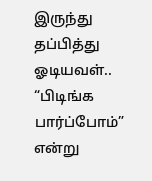இருந்து தப்பித்து ஓடியவள்.. “பிடிங்க பார்ப்போம்” என்று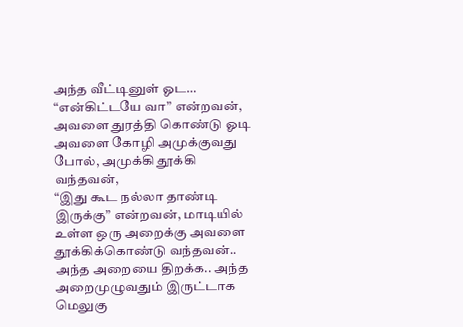அந்த வீட்டினுள் ஓட…
“என்கிட்டயே வா” என்றவன், அவளை துரத்தி கொண்டு ஓடி அவளை கோழி அமுக்குவது போல், அமுக்கி தூக்கி வந்தவன்,
“இது கூட நல்லா தாண்டி இருக்கு” என்றவன், மாடியில் உள்ள ஒரு அறைக்கு அவளை தூக்கிக்கொண்டு வந்தவன்..
அந்த அறையை திறக்க.. அந்த அறைமுழுவதும் இருட்டாக மெலுகு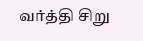வர்த்தி சிறு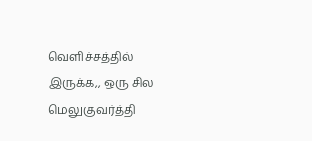வெளிச்சத்தில் இருக்க,, ஒரு சில மெலுகுவர்த்தி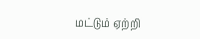மட்டும் ஏற்றி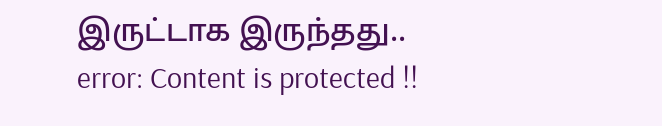இருட்டாக இருந்தது..
error: Content is protected !!